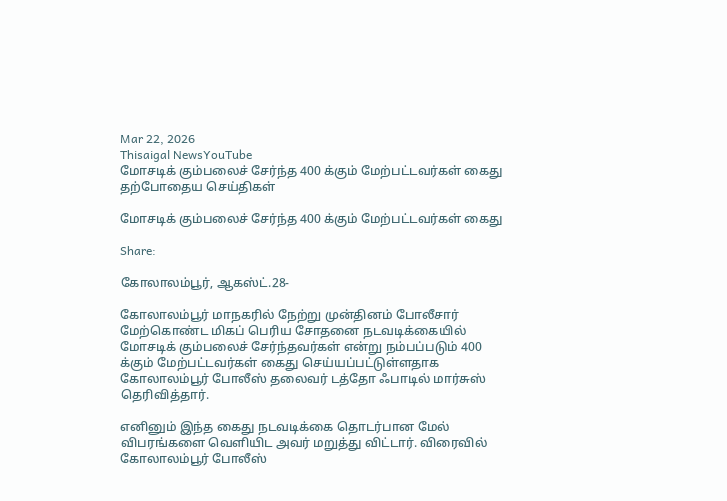Mar 22, 2026
Thisaigal NewsYouTube
மோசடிக் கும்பலைச் சேர்ந்த 400 க்கும் மேற்பட்டவர்கள் கைது
தற்போதைய செய்திகள்

மோசடிக் கும்பலைச் சேர்ந்த 400 க்கும் மேற்பட்டவர்கள் கைது

Share:

கோலாலம்பூர், ஆகஸ்ட்.28-

கோலாலம்பூர் மாநகரில் நேற்று முன்தினம் போலீசார் மேற்கொண்ட மிகப் பெரிய சோதனை நடவடிக்கையில் மோசடிக் கும்பலைச் சேர்ந்தவர்கள் என்று நம்பப்படும் 400 க்கும் மேற்பட்டவர்கள் கைது செய்யப்பட்டுள்ளதாக கோலாலம்பூர் போலீஸ் தலைவர் டத்தோ ஃபாடில் மார்சுஸ் தெரிவித்தார்.

எனினும் இந்த கைது நடவடிக்கை தொடர்பான மேல் விபரங்களை வெளியிட அவர் மறுத்து விட்டார். விரைவில் கோலாலம்பூர் போலீஸ்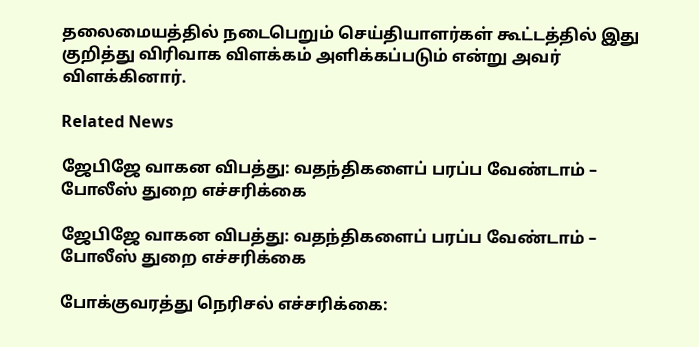தலைமையத்தில் நடைபெறும் செய்தியாளர்கள் கூட்டத்தில் இது குறித்து விரிவாக விளக்கம் அளிக்கப்படும் என்று அவர் விளக்கினார்.

Related News

ஜேபிஜே வாகன விபத்து: வதந்திகளைப் பரப்ப வேண்டாம் – போலீஸ் துறை எச்சரிக்கை

ஜேபிஜே வாகன விபத்து: வதந்திகளைப் பரப்ப வேண்டாம் – போலீஸ் துறை எச்சரிக்கை

போக்குவரத்து நெரிசல் எச்சரிக்கை: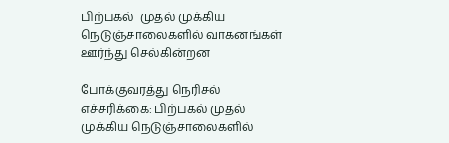பிற்பகல்  முதல் முக்கிய நெடுஞ்சாலைகளில் வாகனங்கள் ஊர்ந்து செல்கின்றன

போக்குவரத்து நெரிசல் எச்சரிக்கை: பிற்பகல் முதல் முக்கிய நெடுஞ்சாலைகளில்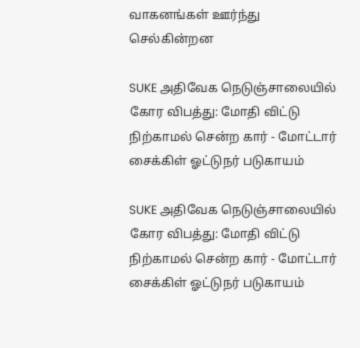வாகனங்கள் ஊர்ந்து செல்கின்றன

SUKE அதிவேக நெடுஞ்சாலையில் கோர விபத்து: மோதி விட்டு நிற்காமல் சென்ற கார் - மோட்டார் சைக்கிள் ஓட்டுநர் படுகாயம்

SUKE அதிவேக நெடுஞ்சாலையில் கோர விபத்து: மோதி விட்டு நிற்காமல் சென்ற கார் - மோட்டார் சைக்கிள் ஓட்டுநர் படுகாயம்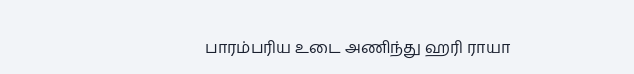பாரம்பரிய உடை அணிந்து ஹரி ராயா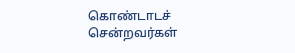கொண்டாடச் சென்றவர்கள்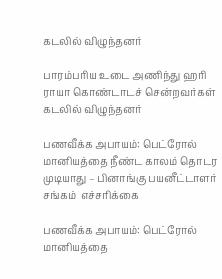கடலில் விழுந்தனர்

பாரம்பரிய உடை அணிந்து ஹரி ராயா கொண்டாடச் சென்றவர்கள் கடலில் விழுந்தனர்

பணவீக்க அபாயம்: பெட்ரோல் மானியத்தை நீண்ட காலம் தொடர முடியாது – பினாங்கு பயனீட்டாளர் சங்கம்  எச்சரிக்கை

பணவீக்க அபாயம்: பெட்ரோல் மானியத்தை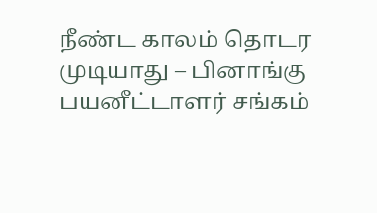நீண்ட காலம் தொடர முடியாது – பினாங்கு பயனீட்டாளர் சங்கம்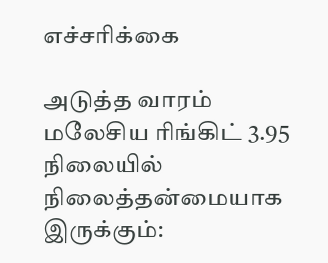எச்சரிக்கை

அடுத்த வாரம் மலேசிய ரிங்கிட் 3.95 நிலையில் நிலைத்தன்மையாக இருக்கும்: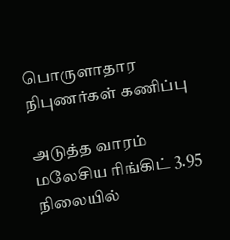பொருளாதார நிபுணர்கள் கணிப்பு

அடுத்த வாரம் மலேசிய ரிங்கிட் 3.95 நிலையில்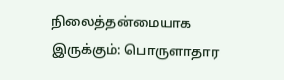நிலைத்தன்மையாக இருக்கும்: பொருளாதார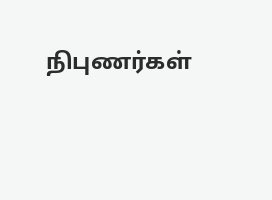நிபுணர்கள்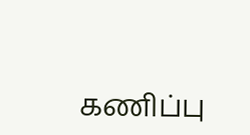கணிப்பு